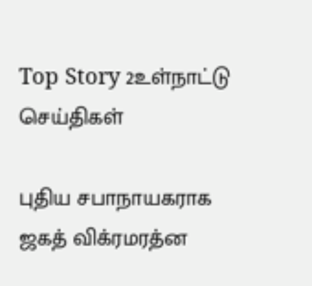Top Story 2உள்நாட்டு செய்திகள்

புதிய சபாநாயகராக ஜகத் விக்ரமரத்ன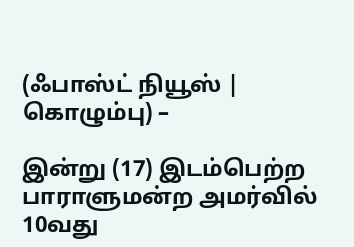(ஃபாஸ்ட் நியூஸ் | கொழும்பு) –

இன்று (17) இடம்பெற்ற பாராளுமன்ற அமர்வில் 10வது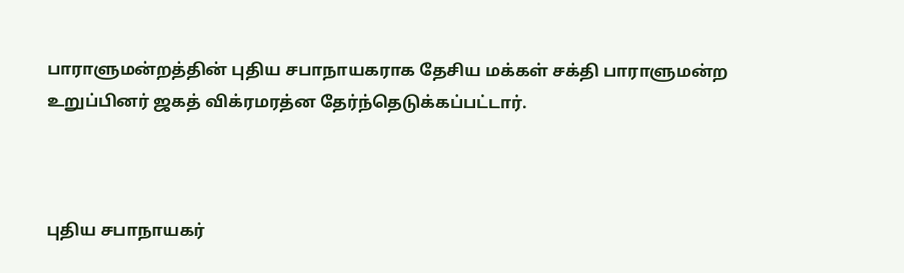பாராளுமன்றத்தின் புதிய சபாநாயகராக தேசிய மக்கள் சக்தி பாராளுமன்ற உறுப்பினர் ஜகத் விக்ரமரத்ன தேர்ந்தெடுக்கப்பட்டார்.



புதிய சபாநாயகர்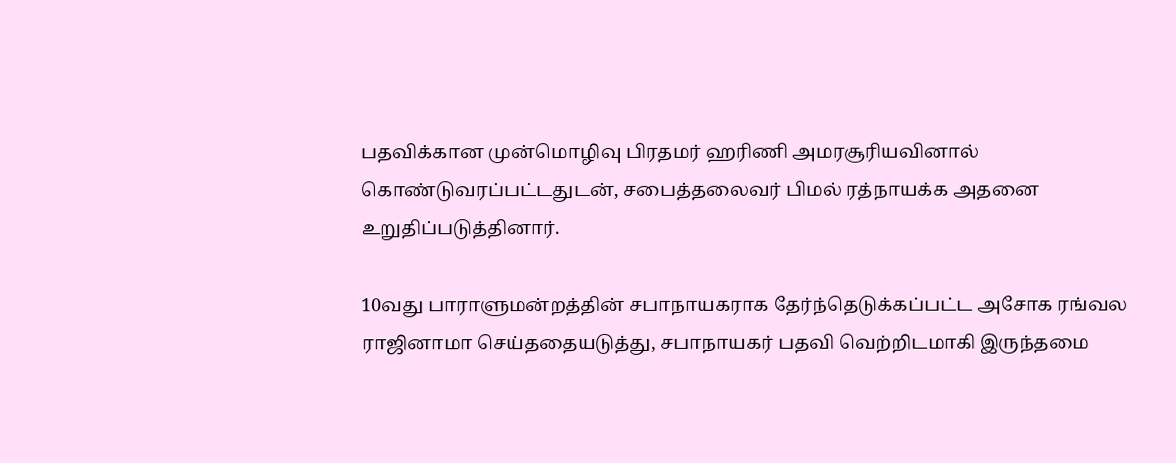பதவிக்கான முன்மொழிவு பிரதமர் ஹரிணி அமரசூரியவினால் கொண்டுவரப்பட்டதுடன், சபைத்தலைவர் பிமல் ரத்நாயக்க அதனை உறுதிப்படுத்தினார்.

10வது பாராளுமன்றத்தின் சபாநாயகராக தேர்ந்தெடுக்கப்பட்ட அசோக ரங்வல ராஜினாமா செய்ததையடுத்து, சபாநாயகர் பதவி வெற்றிடமாகி இருந்தமை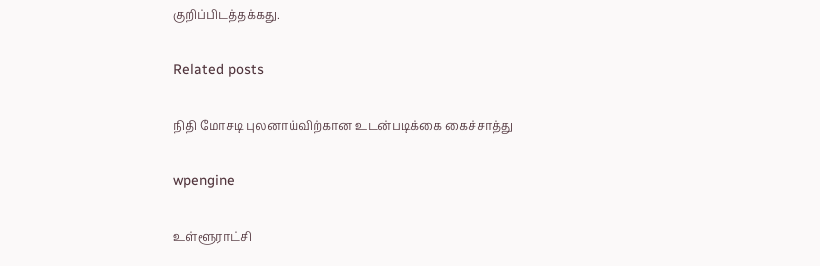குறிப்பிடத்தக்கது.

Related posts

நிதி மோசடி புலனாய்விற்கான உடன்படிக்கை கைச்சாத்து

wpengine

உள்ளூராட்சி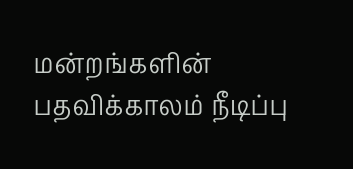மன்றங்களின் பதவிக்காலம் நீடிப்பு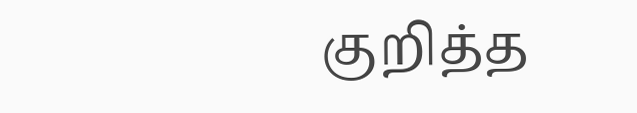குறித்த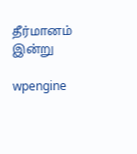தீர்மானம் இன்று

wpengine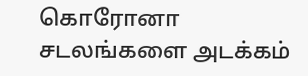கொரோனா சடலங்களை அடக்கம்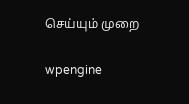செய்யும் முறை

wpengine